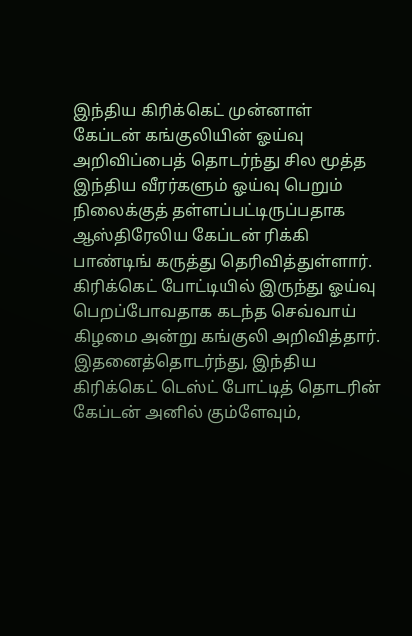இந்திய கிரிக்கெட் முன்னாள் கேப்டன் கங்குலியின் ஓய்வு அறிவிப்பைத் தொடர்ந்து சில மூத்த இந்திய வீரர்களும் ஓய்வு பெறும் நிலைக்குத் தள்ளப்பட்டிருப்பதாக ஆஸ்திரேலிய கேப்டன் ரிக்கி பாண்டிங் கருத்து தெரிவித்துள்ளார்.
கிரிக்கெட் போட்டியில் இருந்து ஓய்வு பெறப்போவதாக கடந்த செவ்வாய் கிழமை அன்று கங்குலி அறிவித்தார். இதனைத்தொடர்ந்து, இந்திய கிரிக்கெட் டெஸ்ட் போட்டித் தொடரின் கேப்டன் அனில் கும்ளேவும்,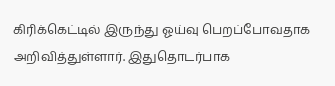கிரிக்கெட்டில் இருந்து ஓய்வு பெறப்போவதாக அறிவித்துள்ளார். இதுதொடர்பாக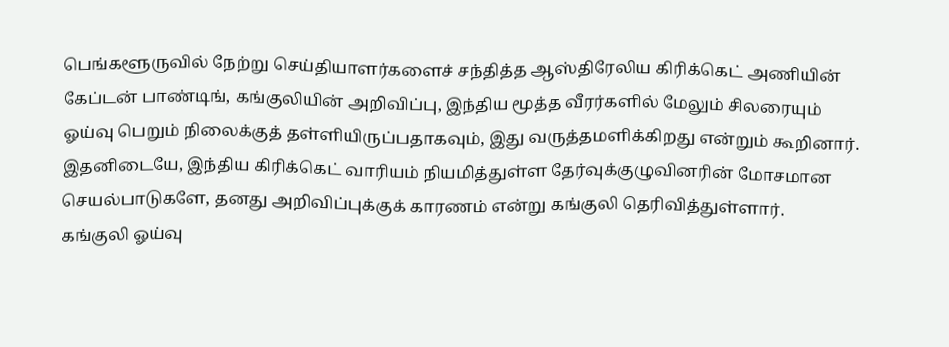பெங்களூருவில் நேற்று செய்தியாளர்களைச் சந்தித்த ஆஸ்திரேலிய கிரிக்கெட் அணியின் கேப்டன் பாண்டிங், கங்குலியின் அறிவிப்பு, இந்திய மூத்த வீரர்களில் மேலும் சிலரையும் ஓய்வு பெறும் நிலைக்குத் தள்ளியிருப்பதாகவும், இது வருத்தமளிக்கிறது என்றும் கூறினார். இதனிடையே, இந்திய கிரிக்கெட் வாரியம் நியமித்துள்ள தேர்வுக்குழுவினரின் மோசமான செயல்பாடுகளே, தனது அறிவிப்புக்குக் காரணம் என்று கங்குலி தெரிவித்துள்ளார்.
கங்குலி ஓய்வு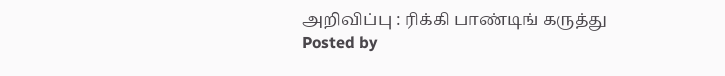அறிவிப்பு : ரிக்கி பாண்டிங் கருத்து
Posted by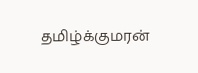தமிழ்க்குமரன்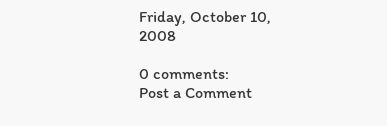Friday, October 10, 2008

0 comments:
Post a Comment